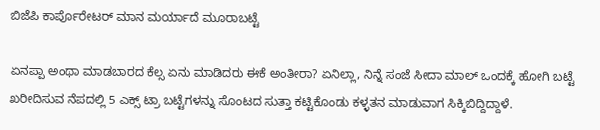ಬಿಜೆಪಿ ಕಾರ್ಪೊರೇಟರ್ ಮಾನ ಮರ್ಯಾದೆ ಮೂರಾಬಟ್ಟೆ

ಏನಪ್ಪಾ ಅಂಥಾ ಮಾಡಬಾರದ ಕೆಲ್ಸ ಏನು ಮಾಡಿದರು ಈಕೆ ಅಂತೀರಾ? ಏನಿಲ್ಲಾ, ನಿನ್ನೆ ಸಂಜೆ ಸೀದಾ ಮಾಲ್ ಒಂದಕ್ಕೆ ಹೋಗಿ ಬಟ್ಟೆ ಖರೀದಿಸುವ ನೆಪದಲ್ಲಿ 5 ಎಕ್ಸ್ ಟ್ರಾ ಬಟ್ಟೆಗಳನ್ನು ಸೊಂಟದ ಸುತ್ತಾ ಕಟ್ಟಿಕೊಂಡು ಕಳ್ಳತನ ಮಾಡುವಾಗ ಸಿಕ್ಕಿಬಿದ್ದಿದ್ದಾಳೆ.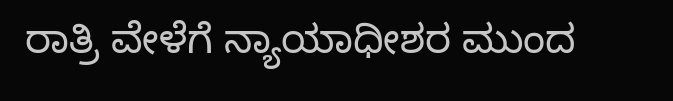ರಾತ್ರಿ ವೇಳೆಗೆ ನ್ಯಾಯಾಧೀಶರ ಮುಂದ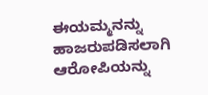ಈಯಮ್ಮನನ್ನು ಹಾಜರುಪಡಿಸಲಾಗಿ ಆರೋಪಿಯನ್ನು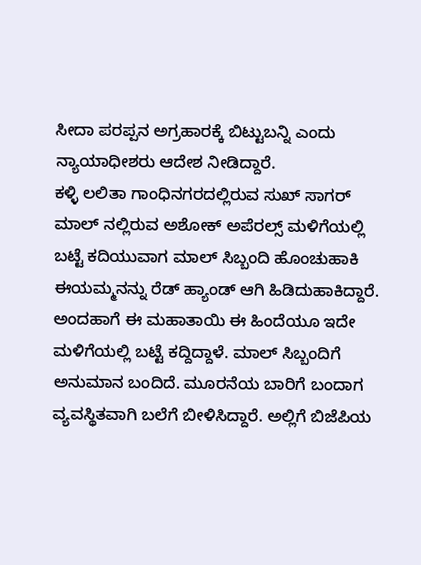ಸೀದಾ ಪರಪ್ಪನ ಅಗ್ರಹಾರಕ್ಕೆ ಬಿಟ್ಟುಬನ್ನಿ ಎಂದು ನ್ಯಾಯಾಧೀಶರು ಆದೇಶ ನೀಡಿದ್ದಾರೆ.
ಕಳ್ಳಿ ಲಲಿತಾ ಗಾಂಧಿನಗರದಲ್ಲಿರುವ ಸುಖ್ ಸಾಗರ್ ಮಾಲ್ ನಲ್ಲಿರುವ ಅಶೋಕ್ ಅಪೆರಲ್ಸ್ ಮಳಿಗೆಯಲ್ಲಿ ಬಟ್ಟೆ ಕದಿಯುವಾಗ ಮಾಲ್ ಸಿಬ್ಬಂದಿ ಹೊಂಚುಹಾಕಿ ಈಯಮ್ಮನನ್ನು ರೆಡ್ ಹ್ಯಾಂಡ್ ಆಗಿ ಹಿಡಿದುಹಾಕಿದ್ದಾರೆ. ಅಂದಹಾಗೆ ಈ ಮಹಾತಾಯಿ ಈ ಹಿಂದೆಯೂ ಇದೇ ಮಳಿಗೆಯಲ್ಲಿ ಬಟ್ಟೆ ಕದ್ದಿದ್ದಾಳೆ. ಮಾಲ್ ಸಿಬ್ಬಂದಿಗೆ ಅನುಮಾನ ಬಂದಿದೆ. ಮೂರನೆಯ ಬಾರಿಗೆ ಬಂದಾಗ ವ್ಯವಸ್ಥಿತವಾಗಿ ಬಲೆಗೆ ಬೀಳಿಸಿದ್ದಾರೆ. ಅಲ್ಲಿಗೆ ಬಿಜೆಪಿಯ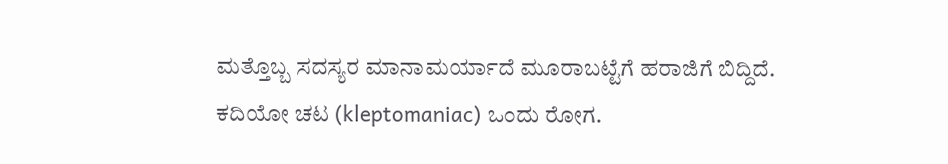ಮತ್ತೊಬ್ಬ ಸದಸ್ಯರ ಮಾನಾಮರ್ಯಾದೆ ಮೂರಾಬಟ್ಟೆಗೆ ಹರಾಜಿಗೆ ಬಿದ್ದಿದೆ.
ಕದಿಯೋ ಚಟ (kleptomaniac) ಒಂದು ರೋಗ.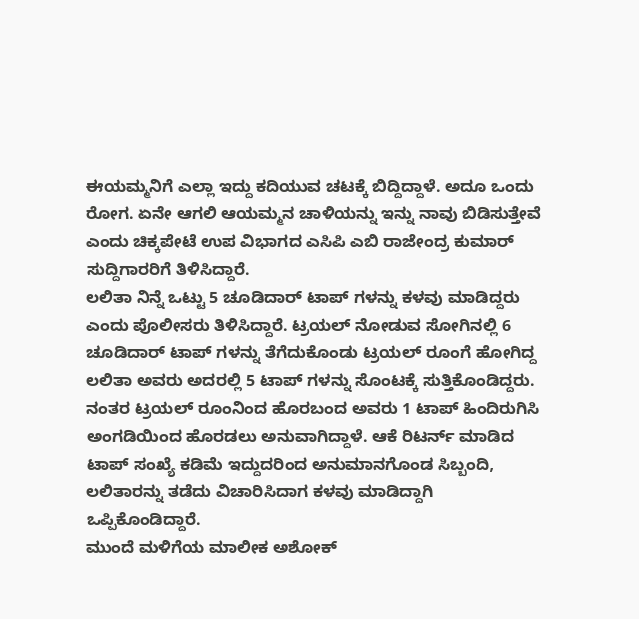ಈಯಮ್ಮನಿಗೆ ಎಲ್ಲಾ ಇದ್ದು ಕದಿಯುವ ಚಟಕ್ಕೆ ಬಿದ್ದಿದ್ದಾಳೆ. ಅದೂ ಒಂದು ರೋಗ. ಏನೇ ಆಗಲಿ ಆಯಮ್ಮನ ಚಾಳಿಯನ್ನು ಇನ್ನು ನಾವು ಬಿಡಿಸುತ್ತೇವೆ ಎಂದು ಚಿಕ್ಕಪೇಟೆ ಉಪ ವಿಭಾಗದ ಎಸಿಪಿ ಎಬಿ ರಾಜೇಂದ್ರ ಕುಮಾರ್ ಸುದ್ದಿಗಾರರಿಗೆ ತಿಳಿಸಿದ್ದಾರೆ.
ಲಲಿತಾ ನಿನ್ನೆ ಒಟ್ಟು 5 ಚೂಡಿದಾರ್ ಟಾಪ್ ಗಳನ್ನು ಕಳವು ಮಾಡಿದ್ದರು ಎಂದು ಪೊಲೀಸರು ತಿಳಿಸಿದ್ದಾರೆ. ಟ್ರಯಲ್ ನೋಡುವ ಸೋಗಿನಲ್ಲಿ 6 ಚೂಡಿದಾರ್ ಟಾಪ್ ಗಳನ್ನು ತೆಗೆದುಕೊಂಡು ಟ್ರಯಲ್ ರೂಂಗೆ ಹೋಗಿದ್ದ ಲಲಿತಾ ಅವರು ಅದರಲ್ಲಿ 5 ಟಾಪ್ ಗಳನ್ನು ಸೊಂಟಕ್ಕೆ ಸುತ್ತಿಕೊಂಡಿದ್ದರು.
ನಂತರ ಟ್ರಯಲ್ ರೂಂನಿಂದ ಹೊರಬಂದ ಅವರು 1 ಟಾಪ್ ಹಿಂದಿರುಗಿಸಿ ಅಂಗಡಿಯಿಂದ ಹೊರಡಲು ಅನುವಾಗಿದ್ದಾಳೆ. ಆಕೆ ರಿಟರ್ನ್ ಮಾಡಿದ ಟಾಪ್ ಸಂಖ್ಯೆ ಕಡಿಮೆ ಇದ್ದುದರಿಂದ ಅನುಮಾನಗೊಂಡ ಸಿಬ್ಬಂದಿ, ಲಲಿತಾರನ್ನು ತಡೆದು ವಿಚಾರಿಸಿದಾಗ ಕಳವು ಮಾಡಿದ್ದಾಗಿ ಒಪ್ಪಿಕೊಂಡಿದ್ದಾರೆ.
ಮುಂದೆ ಮಳಿಗೆಯ ಮಾಲೀಕ ಅಶೋಕ್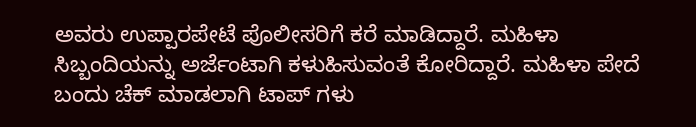ಅವರು ಉಪ್ಪಾರಪೇಟೆ ಪೊಲೀಸರಿಗೆ ಕರೆ ಮಾಡಿದ್ದಾರೆ. ಮಹಿಳಾ ಸಿಬ್ಬಂದಿಯನ್ನು ಅರ್ಜೆಂಟಾಗಿ ಕಳುಹಿಸುವಂತೆ ಕೋರಿದ್ದಾರೆ. ಮಹಿಳಾ ಪೇದೆ ಬಂದು ಚೆಕ್ ಮಾಡಲಾಗಿ ಟಾಪ್ ಗಳು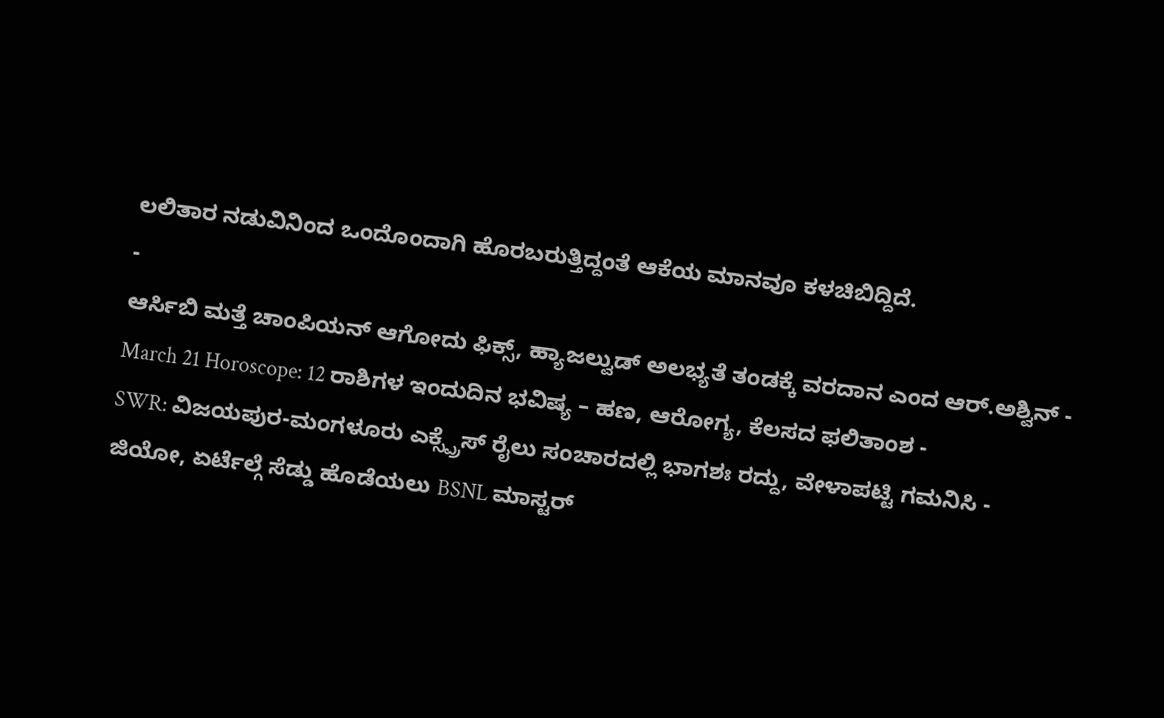ಲಲಿತಾರ ನಡುವಿನಿಂದ ಒಂದೊಂದಾಗಿ ಹೊರಬರುತ್ತಿದ್ದಂತೆ ಆಕೆಯ ಮಾನವೂ ಕಳಚಿಬಿದ್ದಿದೆ.
-
ಆರ್ಸಿಬಿ ಮತ್ತೆ ಚಾಂಪಿಯನ್ ಆಗೋದು ಫಿಕ್ಸ್, ಹ್ಯಾಜಲ್ವುಡ್ ಅಲಭ್ಯತೆ ತಂಡಕ್ಕೆ ವರದಾನ ಎಂದ ಆರ್.ಅಶ್ವಿನ್ -
March 21 Horoscope: 12 ರಾಶಿಗಳ ಇಂದುದಿನ ಭವಿಷ್ಯ – ಹಣ, ಆರೋಗ್ಯ, ಕೆಲಸದ ಫಲಿತಾಂಶ -
SWR: ವಿಜಯಪುರ-ಮಂಗಳೂರು ಎಕ್ಸ್ಪ್ರೆಸ್ ರೈಲು ಸಂಚಾರದಲ್ಲಿ ಭಾಗಶಃ ರದ್ದು, ವೇಳಾಪಟ್ಟಿ ಗಮನಿಸಿ -
ಜಿಯೋ, ಏರ್ಟೆಲ್ಗೆ ಸೆಡ್ಡು ಹೊಡೆಯಲು BSNL ಮಾಸ್ಟರ್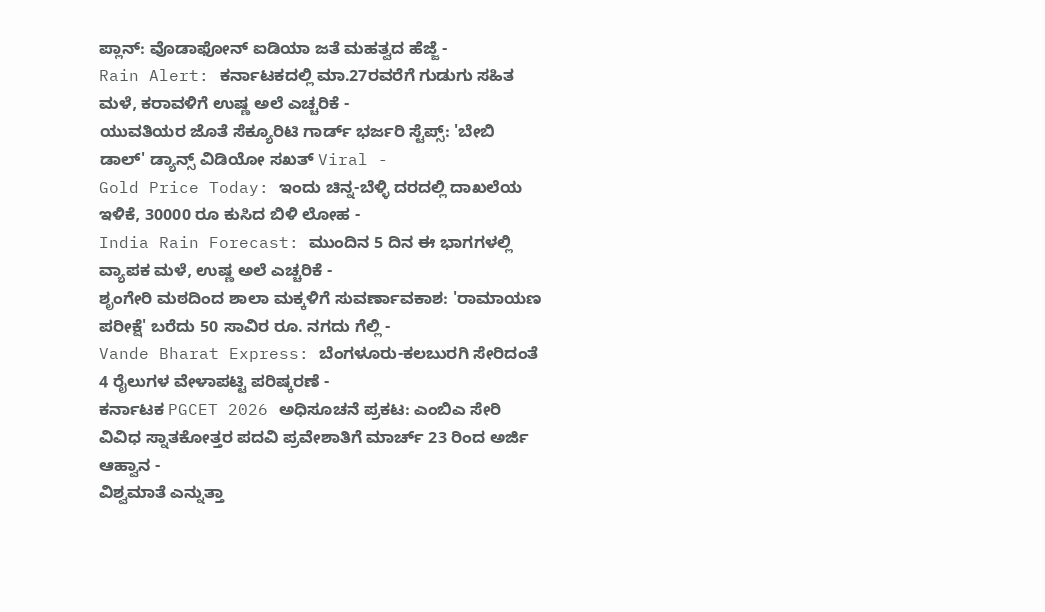ಪ್ಲಾನ್: ವೊಡಾಫೋನ್ ಐಡಿಯಾ ಜತೆ ಮಹತ್ವದ ಹೆಜ್ಜೆ -
Rain Alert: ಕರ್ನಾಟಕದಲ್ಲಿ ಮಾ.27ರವರೆಗೆ ಗುಡುಗು ಸಹಿತ ಮಳೆ, ಕರಾವಳಿಗೆ ಉಷ್ಣ ಅಲೆ ಎಚ್ಚರಿಕೆ -
ಯುವತಿಯರ ಜೊತೆ ಸೆಕ್ಯೂರಿಟಿ ಗಾರ್ಡ್ ಭರ್ಜರಿ ಸ್ಟೆಪ್ಸ್: 'ಬೇಬಿ ಡಾಲ್' ಡ್ಯಾನ್ಸ್ ವಿಡಿಯೋ ಸಖತ್ Viral -
Gold Price Today: ಇಂದು ಚಿನ್ನ-ಬೆಳ್ಳಿ ದರದಲ್ಲಿ ದಾಖಲೆಯ ಇಳಿಕೆ, 30000 ರೂ ಕುಸಿದ ಬಿಳಿ ಲೋಹ -
India Rain Forecast: ಮುಂದಿನ 5 ದಿನ ಈ ಭಾಗಗಳಲ್ಲಿ ವ್ಯಾಪಕ ಮಳೆ, ಉಷ್ಣ ಅಲೆ ಎಚ್ಚರಿಕೆ -
ಶೃಂಗೇರಿ ಮಠದಿಂದ ಶಾಲಾ ಮಕ್ಕಳಿಗೆ ಸುವರ್ಣಾವಕಾಶ: 'ರಾಮಾಯಣ ಪರೀಕ್ಷೆ' ಬರೆದು 50 ಸಾವಿರ ರೂ. ನಗದು ಗೆಲ್ಲಿ -
Vande Bharat Express: ಬೆಂಗಳೂರು-ಕಲಬುರಗಿ ಸೇರಿದಂತೆ 4 ರೈಲುಗಳ ವೇಳಾಪಟ್ಟಿ ಪರಿಷ್ಕರಣೆ -
ಕರ್ನಾಟಕ PGCET 2026 ಅಧಿಸೂಚನೆ ಪ್ರಕಟ: ಎಂಬಿಎ ಸೇರಿ ವಿವಿಧ ಸ್ನಾತಕೋತ್ತರ ಪದವಿ ಪ್ರವೇಶಾತಿಗೆ ಮಾರ್ಚ್ 23 ರಿಂದ ಅರ್ಜಿ ಆಹ್ವಾನ -
ವಿಶ್ವಮಾತೆ ಎನ್ನುತ್ತಾ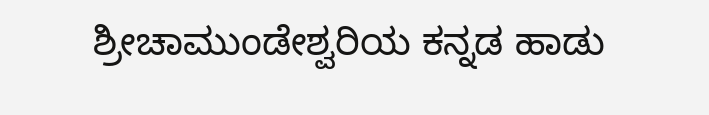ಶ್ರೀಚಾಮುಂಡೇಶ್ವರಿಯ ಕನ್ನಡ ಹಾಡು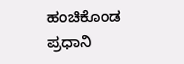ಹಂಚಿಕೊಂಡ ಪ್ರಧಾನಿ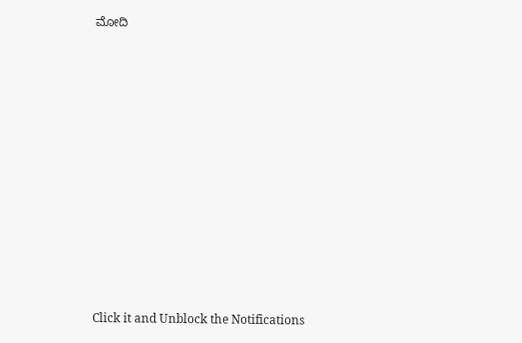ಮೋದಿ












Click it and Unblock the Notifications